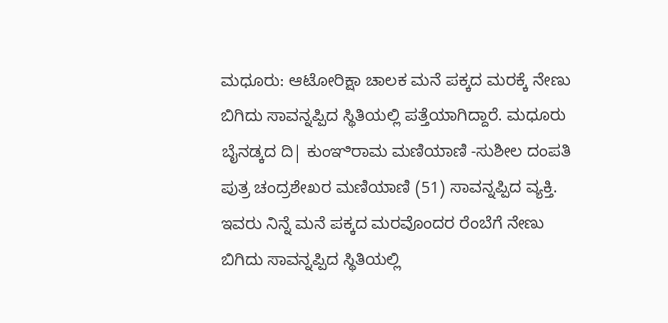ಮಧೂರು: ಆಟೋರಿಕ್ಷಾ ಚಾಲಕ ಮನೆ ಪಕ್ಕದ ಮರಕ್ಕೆ ನೇಣು ಬಿಗಿದು ಸಾವನ್ನಪ್ಪಿದ ಸ್ಥಿತಿಯಲ್ಲಿ ಪತ್ತೆಯಾಗಿದ್ದಾರೆ. ಮಧೂರು ಬೈನಡ್ಕದ ದಿ| ಕುಂಞಿರಾಮ ಮಣಿಯಾಣಿ -ಸುಶೀಲ ದಂಪತಿ ಪುತ್ರ ಚಂದ್ರಶೇಖರ ಮಣಿಯಾಣಿ (51) ಸಾವನ್ನಪ್ಪಿದ ವ್ಯಕ್ತಿ. ಇವರು ನಿನ್ನೆ ಮನೆ ಪಕ್ಕದ ಮರವೊಂದರ ರೆಂಬೆಗೆ ನೇಣು ಬಿಗಿದು ಸಾವನ್ನಪ್ಪಿದ ಸ್ಥಿತಿಯಲ್ಲಿ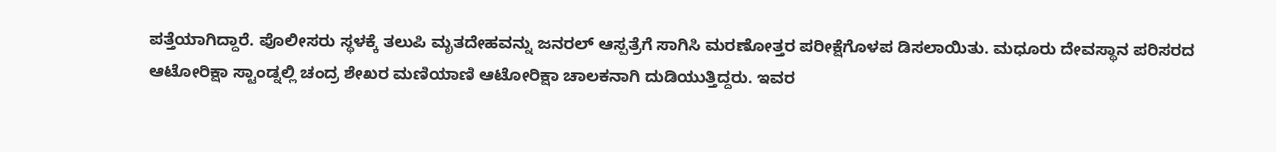ಪತ್ತೆಯಾಗಿದ್ದಾರೆ. ಪೊಲೀಸರು ಸ್ಥಳಕ್ಕೆ ತಲುಪಿ ಮೃತದೇಹವನ್ನು ಜನರಲ್ ಆಸ್ಪತ್ರೆಗೆ ಸಾಗಿಸಿ ಮರಣೋತ್ತರ ಪರೀಕ್ಷೆಗೊಳಪ ಡಿಸಲಾಯಿತು. ಮಧೂರು ದೇವಸ್ಥಾನ ಪರಿಸರದ ಆಟೋರಿಕ್ಷಾ ಸ್ಟಾಂಡ್ನಲ್ಲಿ ಚಂದ್ರ ಶೇಖರ ಮಣಿಯಾಣಿ ಆಟೋರಿಕ್ಷಾ ಚಾಲಕನಾಗಿ ದುಡಿಯುತ್ತಿದ್ದರು. ಇವರ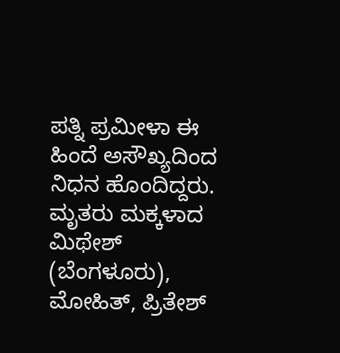ಪತ್ನಿ ಪ್ರಮೀಳಾ ಈ ಹಿಂದೆ ಅಸೌಖ್ಯದಿಂದ ನಿಧನ ಹೊಂದಿದ್ದರು.
ಮೃತರು ಮಕ್ಕಳಾದ ಮಿಥೇಶ್ (ಬೆಂಗಳೂರು), ಮೋಹಿತ್, ಪ್ರಿತೇಶ್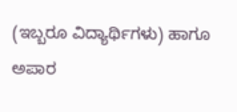(ಇಬ್ಬರೂ ವಿದ್ಯಾರ್ಥಿಗಳು) ಹಾಗೂ ಅಪಾರ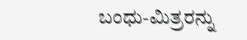ಬಂಧು-ಮಿತ್ರರನ್ನು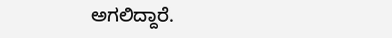ಅಗಲಿದ್ದಾರೆ.